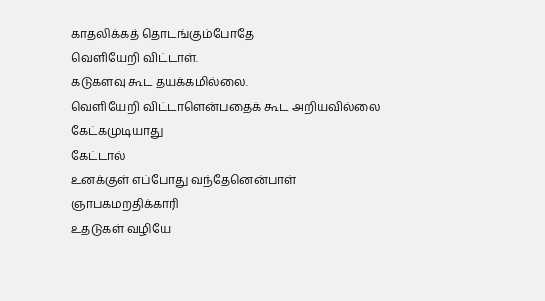காதலிக்கத் தொடங்கும்போதே
வெளியேறி விட்டாள்.
கடுகளவு கூட தயக்கமில்லை.
வெளியேறி விட்டாளென்பதைக் கூட அறியவில்லை
கேட்கமுடியாது
கேட்டால்
உனக்குள் எப்போது வந்தேனென்பாள்
ஞாபகமறதிக்காரி
உதடுகள் வழியே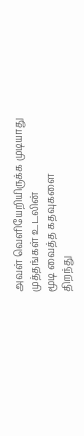அவள் வெளியேறியிருக்க முடியாது
முத்தங்கள் உடலின்
மூடி வைத்த கதவுகளை
திறந்து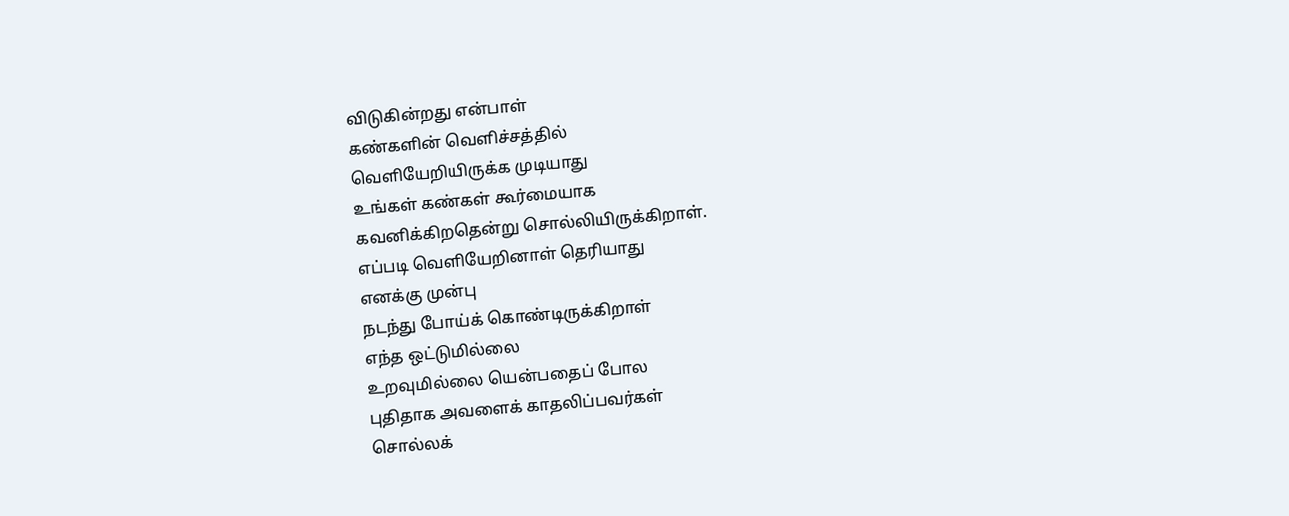விடுகின்றது என்பாள்
கண்களின் வெளிச்சத்தில்
வெளியேறியிருக்க முடியாது
உங்கள் கண்கள் கூர்மையாக
கவனிக்கிறதென்று சொல்லியிருக்கிறாள்.
எப்படி வெளியேறினாள் தெரியாது
எனக்கு முன்பு
நடந்து போய்க் கொண்டிருக்கிறாள்
எந்த ஒட்டுமில்லை
உறவுமில்லை யென்பதைப் போல
புதிதாக அவளைக் காதலிப்பவர்கள்
சொல்லக்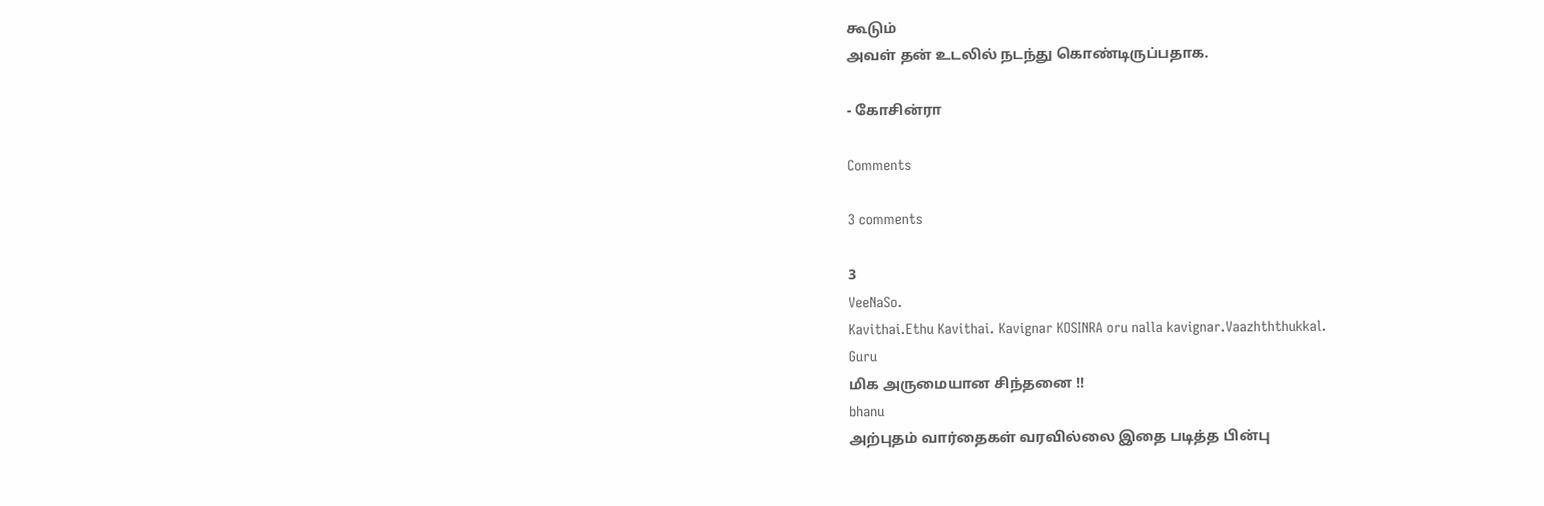கூடும்
அவள் தன் உடலில் நடந்து கொண்டிருப்பதாக.

- கோசின்ரா

Comments

3 comments

3
VeeNaSo.
Kavithai.Ethu Kavithai. Kavignar KOSINRA oru nalla kavignar.Vaazhththukkal.
Guru
மிக அருமையான சிந்தனை !!
bhanu
அற்புதம் வார்தைகள் வரவில்லை இதை படித்த பின்பு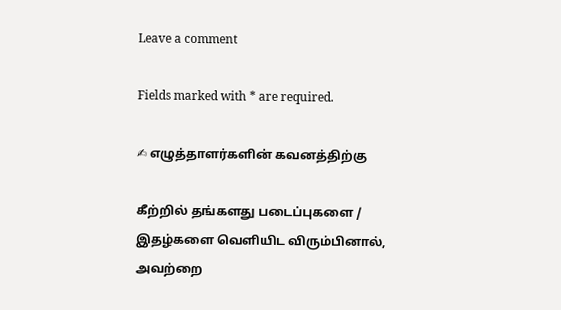Leave a comment

Fields marked with * are required.

✍ எழுத்தாளர்களின் கவனத்திற்கு

கீற்றில் தங்களது படைப்புகளை / இதழ்களை வெளியிட விரும்பினால், அவற்றை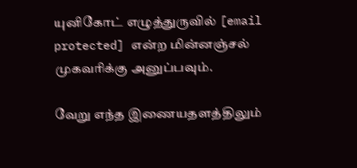யுனிகோட் எழுத்துருவில் [email protected] என்ற மின்னஞ்சல் முகவரிக்கு அனுப்பவும்.

வேறு எந்த இணையதளத்திலும்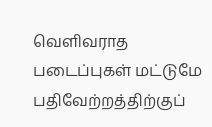வெளிவராத படைப்புகள் மட்டுமே பதிவேற்றத்திற்குப்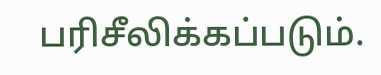பரிசீலிக்கப்படும்.